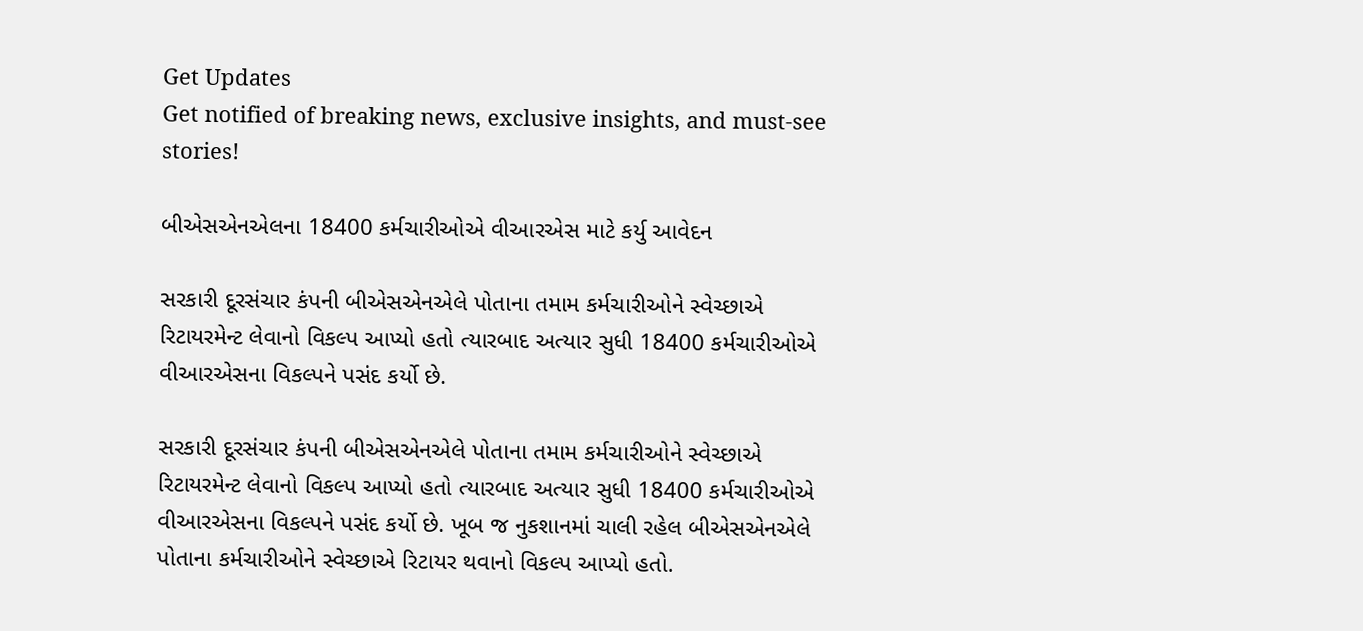Get Updates
Get notified of breaking news, exclusive insights, and must-see stories!

બીએસએનએલના 18400 કર્મચારીઓએ વીઆરએસ માટે કર્યુ આવેદન

સરકારી દૂરસંચાર કંપની બીએસએનએલે પોતાના તમામ કર્મચારીઓને સ્વેચ્છાએ રિટાયરમેન્ટ લેવાનો વિકલ્પ આપ્યો હતો ત્યારબાદ અત્યાર સુધી 18400 કર્મચારીઓએ વીઆરએસના વિકલ્પને પસંદ કર્યો છે.

સરકારી દૂરસંચાર કંપની બીએસએનએલે પોતાના તમામ કર્મચારીઓને સ્વેચ્છાએ રિટાયરમેન્ટ લેવાનો વિકલ્પ આપ્યો હતો ત્યારબાદ અત્યાર સુધી 18400 કર્મચારીઓએ વીઆરએસના વિકલ્પને પસંદ કર્યો છે. ખૂબ જ નુકશાનમાં ચાલી રહેલ બીએસએનએલે પોતાના કર્મચારીઓને સ્વેચ્છાએ રિટાયર થવાનો વિકલ્પ આપ્યો હતો.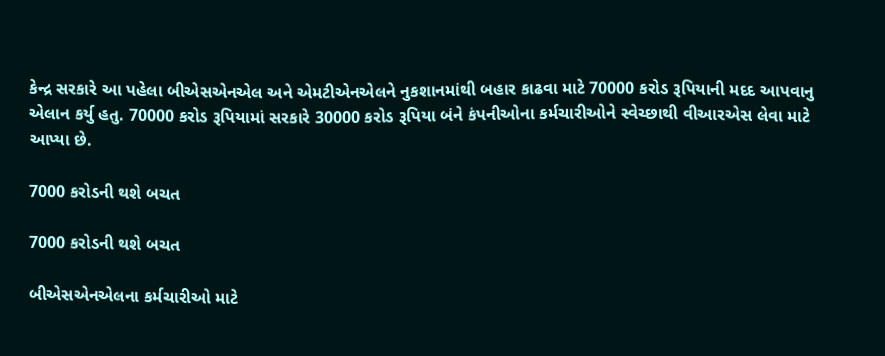કેન્દ્ર સરકારે આ પહેલા બીએસએનએલ અને એમટીએનએલને નુકશાનમાંથી બહાર કાઢવા માટે 70000 કરોડ રૂપિયાની મદદ આપવાનુ એલાન કર્યુ હતુ. 70000 કરોડ રૂપિયામાં સરકારે 30000 કરોડ રૂપિયા બંને કંપનીઓના કર્મચારીઓને સ્વેચ્છાથી વીઆરએસ લેવા માટે આપ્યા છે.

7000 કરોડની થશે બચત

7000 કરોડની થશે બચત

બીએસએનએલના કર્મચારીઓ માટે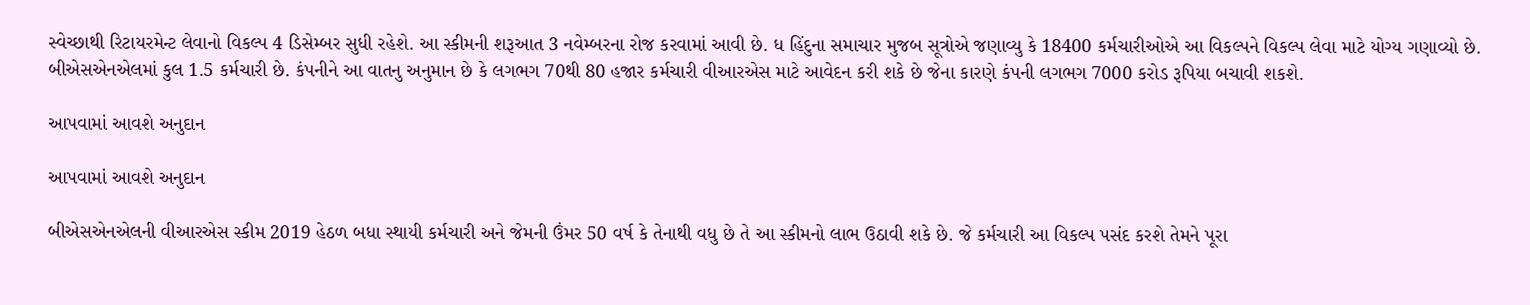સ્વેચ્છાથી રિટાયરમેન્ટ લેવાનો વિકલ્પ 4 ડિસેમ્બર સુધી રહેશે. આ સ્કીમની શરૂઆત 3 નવેમ્બરના રોજ કરવામાં આવી છે. ધ હિંદુના સમાચાર મુજબ સૂત્રોએ જણાવ્યુ કે 18400 કર્મચારીઓએ આ વિકલ્પને વિકલ્પ લેવા માટે યોગ્ય ગણાવ્યો છે. બીએસએનએલમાં કુલ 1.5 કર્મચારી છે. કંપનીને આ વાતનુ અનુમાન છે કે લગભગ 70થી 80 હજાર કર્મચારી વીઆરએસ માટે આવેદન કરી શકે છે જેના કારણે કંપની લગભગ 7000 કરોડ રૂપિયા બચાવી શકશે.

આપવામાં આવશે અનુદાન

આપવામાં આવશે અનુદાન

બીએસએનએલની વીઆરએસ સ્કીમ 2019 હેઠળ બધા સ્થાયી કર્મચારી અને જેમની ઉંમર 50 વર્ષ કે તેનાથી વધુ છે તે આ સ્કીમનો લાભ ઉઠાવી શકે છે. જે કર્મચારી આ વિકલ્પ પસંદ કરશે તેમને પૂરા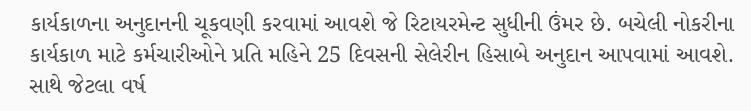કાર્યકાળના અનુદાનની ચૂકવણી કરવામાં આવશે જે રિટાયરમેન્ટ સુધીની ઉંમર છે. બચેલી નોકરીના કાર્યકાળ માટે કર્મચારીઓને પ્રતિ મહિને 25 દિવસની સેલેરીન હિસાબે અનુદાન આપવામાં આવશે. સાથે જેટલા વર્ષ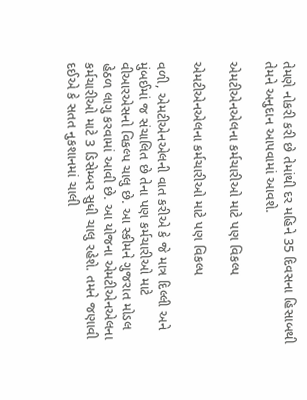તેમણે નોકરી કરી છે તેમાંથી દર મહિને 35 દિવસના હિસાબથી તેમને અનુદાન આપવામાં આવશે.

એમટીએનએલના કર્મચારીઓ માટે પણ વિકલ્પ

એમટીએનએલના કર્મચારીઓ માટે પણ વિકલ્પ

વળી, એમટીએનએલની વાત કરીએ કે જે માત્ર દિલ્લી અને મુંબઈમાં જ સંચાલિત છે તેના પણ કર્મચારીઓ માટે વીઆરએસનો વિકલ્પ ચાલુ છે. આ સ્કીમને ગુજરાત મોડલ હેઠળ લાગુ કરવામાં આવી છે. આ યોજના એમટીએનએલના કર્મચારીઓ માટે 3 ડિસેમ્બર સુધી ચાલુ રહેશે. તમને જણાવી દઈએ કે સતત નુકશાનમાં ચાલી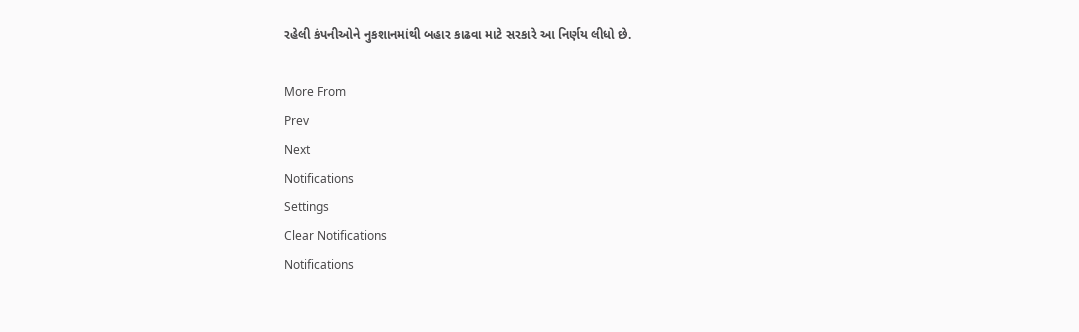રહેલી કંપનીઓને નુકશાનમાંથી બહાર કાઢવા માટે સરકારે આ નિર્ણય લીધો છે.

More From
Prev
Next
Notifications
Settings
Clear Notifications
Notifications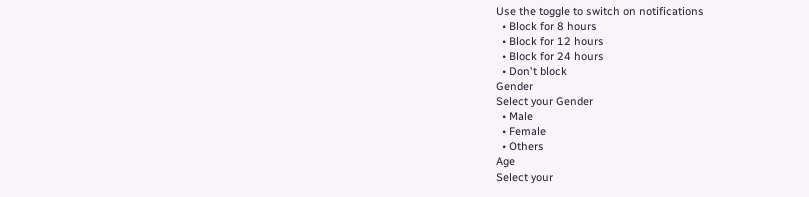Use the toggle to switch on notifications
  • Block for 8 hours
  • Block for 12 hours
  • Block for 24 hours
  • Don't block
Gender
Select your Gender
  • Male
  • Female
  • Others
Age
Select your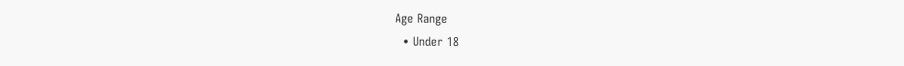Age Range
  • Under 18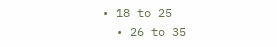• 18 to 25
  • 26 to 35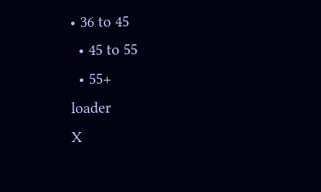• 36 to 45
  • 45 to 55
  • 55+
loader
X